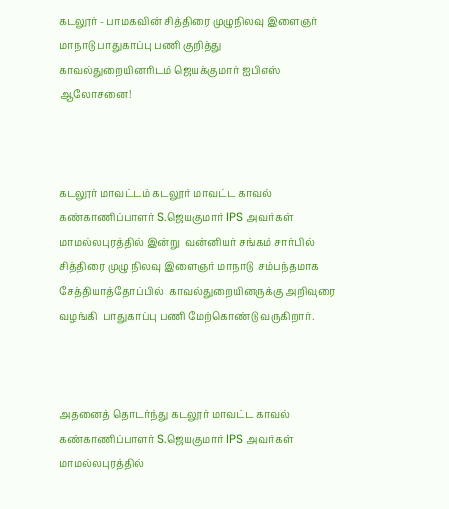கடலூர் - பாமகவின் சித்திரை முழுநிலவு இளைஞர் மாநாடு பாதுகாப்பு பணி குறித்து காவல்துறையினரிடம் ஜெயக்குமார் ஐபிஎஸ் ஆலோசனை!



கடலூர் மாவட்டம் கடலூர் மாவட்ட காவல் கண்காணிப்பாளர் S.ஜெயகுமார் IPS அவர்கள் மாமல்லபுரத்தில் இன்று  வன்னியர் சங்கம் சார்பில் சித்திரை முழு நிலவு இளைஞர் மாநாடு  சம்பந்தமாக சேத்தியாத்தோப்பில்  காவல்துறையினருக்கு அறிவுரை வழங்கி  பாதுகாப்பு பணி மேற்கொண்டு வருகிறார்.



அதனைத் தொடர்ந்து கடலூர் மாவட்ட காவல் கண்காணிப்பாளர் S.ஜெயகுமார் IPS அவர்கள் மாமல்லபுரத்தில்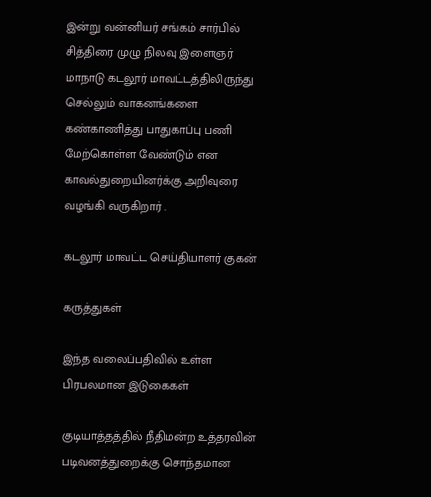இன்று வன்னியர் சங்கம் சார்பில் சித்திரை முழு நிலவு இளைஞர் மாநாடு கடலூர் மாவட்டத்திலிருந்து
செல்லும் வாகனங்களை கண்காணித்து பாதுகாப்பு பணி மேற்கொள்ள வேண்டும் என காவல்துறையினர்க்கு அறிவுரை வழங்கி வருகிறார் .

கடலூர் மாவட்ட செய்தியாளர் குகன்

கருத்துகள்

இந்த வலைப்பதிவில் உள்ள பிரபலமான இடுகைகள்

குடியாத்தத்தில் நீதிமன்ற உத்தரவின் படிவனத்துறைக்கு சொந்தமான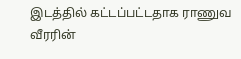இடத்தில் கட்டப்பட்டதாக ராணுவ வீரரின்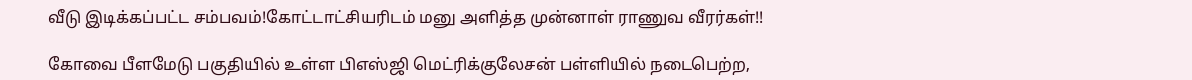வீடு இடிக்கப்பட்ட சம்பவம்!கோட்டாட்சியரிடம் மனு அளித்த முன்னாள் ராணுவ வீரர்கள்!!

கோவை பீளமேடு பகுதியில் உள்ள பிஎஸ்ஜி மெட்ரிக்குலேசன் பள்ளியில் நடைபெற்ற,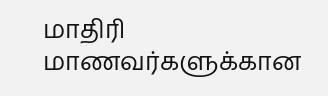மாதிரி மாணவர்களுக்கான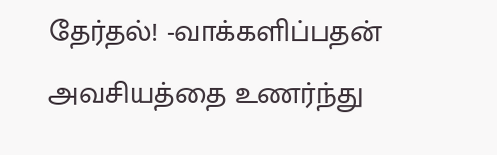தேர்தல்! -வாக்களிப்பதன் அவசியத்தை உணர்ந்து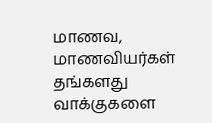மாணவ, மாணவியர்கள் தங்களது வாக்குகளை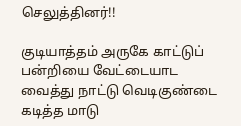செலுத்தினர்!!

குடியாத்தம் அருகே காட்டுப் பன்றியை வேட்டையாட வைத்து நாட்டு வெடிகுண்டை கடித்த மாடு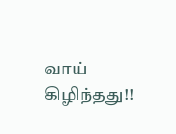வாய் கிழிந்தது!!